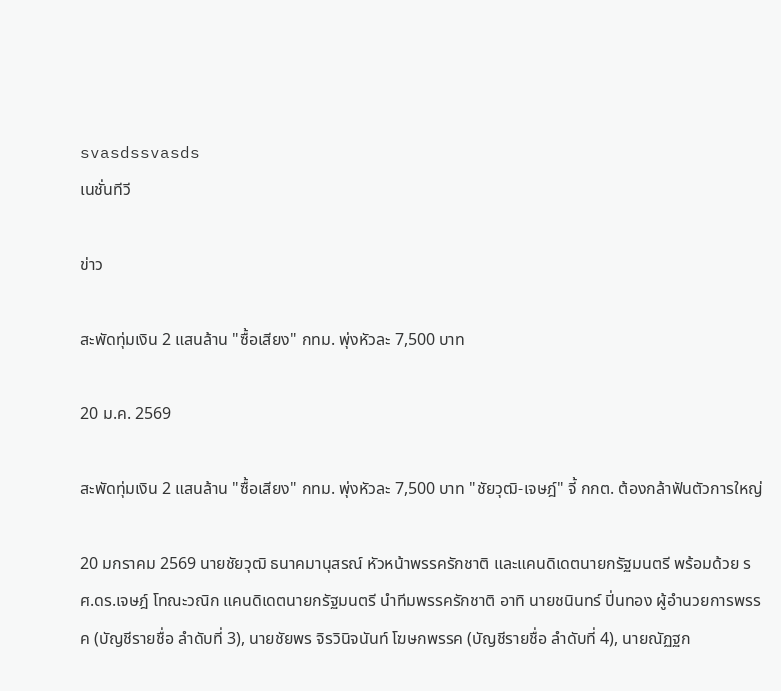svasdssvasds
เนชั่นทีวี

ข่าว

สะพัดทุ่มเงิน 2 แสนล้าน "ซื้อเสียง" กทม. พุ่งหัวละ 7,500 บาท

20 ม.ค. 2569

สะพัดทุ่มเงิน 2 แสนล้าน "ซื้อเสียง" กทม. พุ่งหัวละ 7,500 บาท "ชัยวุฒิ-เจษฎ์" จี้ กกต. ต้องกล้าฟันตัวการใหญ่

20 มกราคม 2569 นายชัยวุฒิ ธนาคมานุสรณ์ หัวหน้าพรรครักชาติ และแคนดิเดตนายกรัฐมนตรี พร้อมด้วย รศ.ดร.เจษฎ์ โทณะวณิก แคนดิเดตนายกรัฐมนตรี นำทีมพรรครักชาติ อาทิ นายชนินทร์ ปิ่นทอง ผู้อำนวยการพรรค (บัญชีรายชื่อ ลำดับที่ 3), นายชัยพร จิรวินิจนันท์ โฆษกพรรค (บัญชีรายชื่อ ลำดับที่ 4), นายณัฏฐก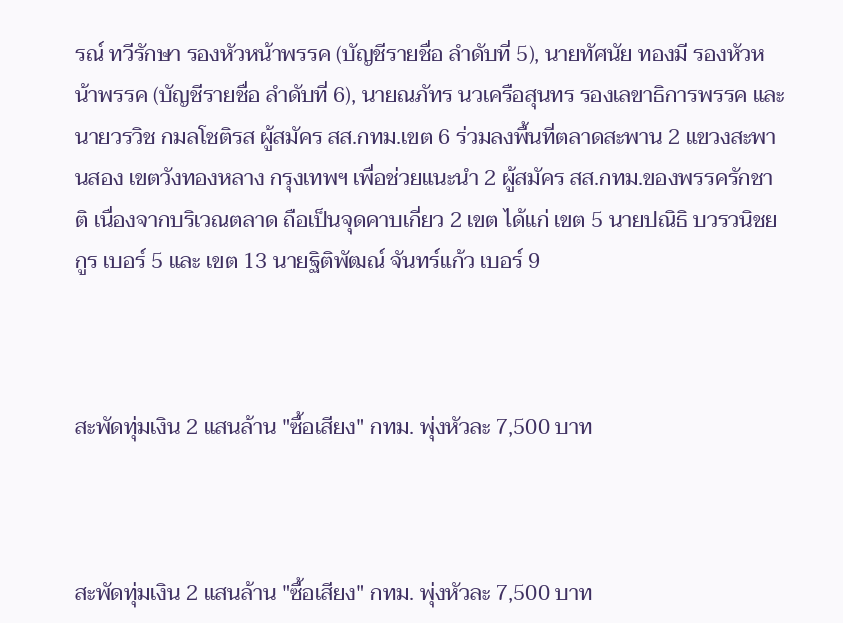รณ์ ทวีรักษา รองหัวหน้าพรรค (บัญชีรายชื่อ ลำดับที่ 5), นายทัศนัย ทองมี รองหัวหน้าพรรค (บัญชีรายชื่อ ลำดับที่ 6), นายณภัทร นวเครือสุนทร รองเลขาธิการพรรค และนายวรวิช กมลโชติรส ผู้สมัคร สส.กทม.เขต 6 ร่วมลงพื้นที่ตลาดสะพาน 2 แขวงสะพานสอง เขตวังทองหลาง กรุงเทพฯ เพื่อช่วยแนะนำ 2 ผู้สมัคร สส.กทม.ของพรรครักชาติ เนื่องจากบริเวณตลาด ถือเป็นจุดคาบเกี่ยว 2 เขต ได้แก่ เขต 5 นายปณิธิ บวรวนิชยกูร เบอร์ 5 และ เขต 13 นายฐิติพัฒณ์ จันทร์แก้ว เบอร์ 9



สะพัดทุ่มเงิน 2 แสนล้าน "ซื้อเสียง" กทม. พุ่งหัวละ 7,500 บาท



สะพัดทุ่มเงิน 2 แสนล้าน "ซื้อเสียง" กทม. พุ่งหัวละ 7,500 บาท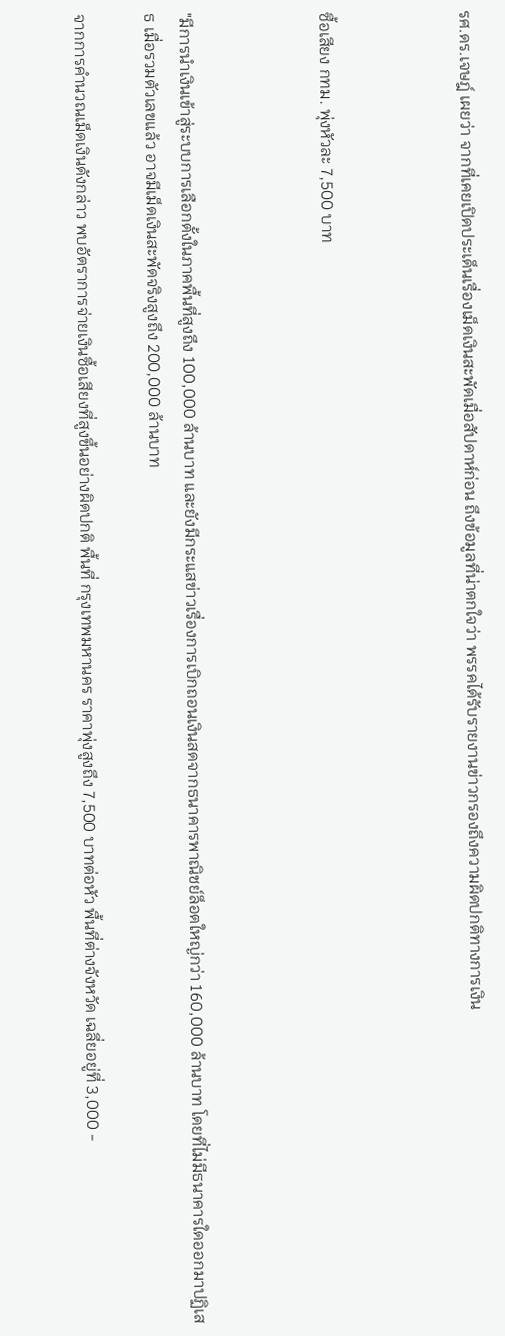รศ.ดร.เจษฎ์ เผยว่า จากที่เคยเปิดประเด็นเรื่องเม็ดเงินสะพัดเมื่อสัปดาห์ก่อน ถึงข้อมูลที่น่าตกใจว่า พรรคได้รับรายงานข่าวกรองถึงความผิดปกติทางการเงิน



ซื้อเสียง กทม. พุ่งหัวละ 7,500 บาท



"มีการนำเงินเข้าสู่ระบบการเลือกตั้งในภาคพื้นที่สูงถึง 100,000 ล้านบาท และยังมีกระแสข่าวเรื่องการเบิกถอนเงินสดจากธนาคารพาณิชย์ล็อตใหญ่กว่า 160,000 ล้านบาท โดยที่ไม่มีธนาคารใดออกมาปฏิเสธ เมื่อรวมตัวเลขแล้ว อาจมีเม็ดเงินสะพัดจริงสูงถึง 200,000 ล้านบาท

จากการคำนวณเม็ดเงินดังกล่าว พบอัตราการจ่ายเงินซื้อเสียงที่สูงขึ้นอย่างผิดปกติ พื้นที่ กรุงเทพมหานคร ราคาพุ่งสูงถึง 7,500 บาทต่อหัว พื้นที่ต่างจังหวัด เฉลี่ยอยู่ที่ 3,000 -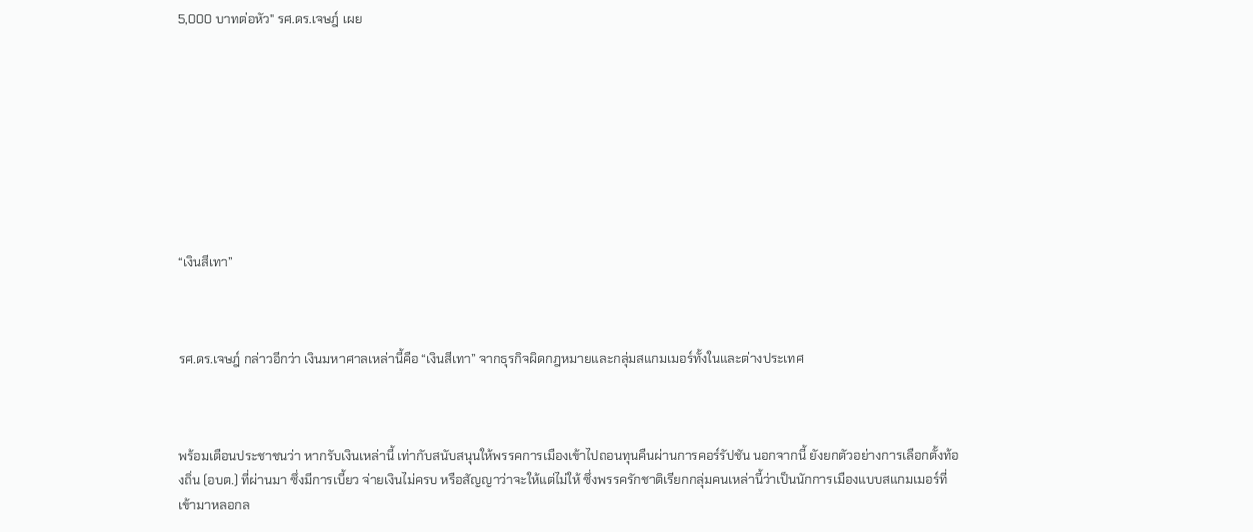5,000 บาทต่อหัว" รศ.ดร.เจษฎ์ เผย









“เงินสีเทา”



รศ.ดร.เจษฎ์ กล่าวอีกว่า เงินมหาศาลเหล่านี้คือ “เงินสีเทา” จากธุรกิจผิดกฎหมายและกลุ่มสแกมเมอร์ทั้งในและต่างประเทศ



พร้อมเตือนประชาชนว่า หากรับเงินเหล่านี้ เท่ากับสนับสนุนให้พรรคการเมืองเข้าไปถอนทุนคืนผ่านการคอร์รัปชัน นอกจากนี้ ยังยกตัวอย่างการเลือกตั้งท้องถิ่น (อบต.) ที่ผ่านมา ซึ่งมีการเบี้ยว จ่ายเงินไม่ครบ หรือสัญญาว่าจะให้แต่ไม่ให้ ซึ่งพรรครักชาติเรียกกลุ่มคนเหล่านี้ว่าเป็นนักการเมืองแบบสแกมเมอร์ที่เข้ามาหลอกล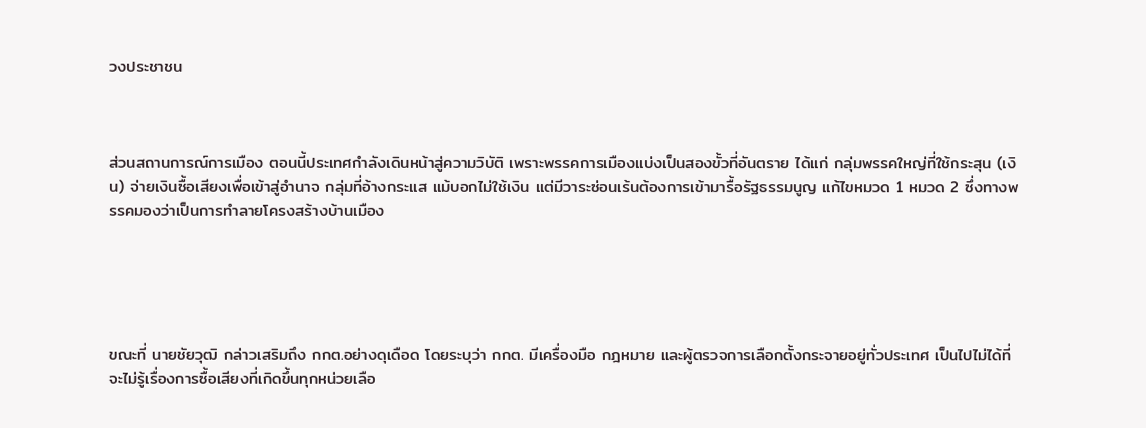วงประชาชน



ส่วนสถานการณ์การเมือง ตอนนี้ประเทศกำลังเดินหน้าสู่ความวิบัติ เพราะพรรคการเมืองแบ่งเป็นสองขั้วที่อันตราย ได้แก่ กลุ่มพรรคใหญ่ที่ใช้กระสุน (เงิน) จ่ายเงินซื้อเสียงเพื่อเข้าสู่อำนาจ กลุ่มที่อ้างกระแส แม้บอกไม่ใช้เงิน แต่มีวาระซ่อนเร้นต้องการเข้ามารื้อรัฐธรรมนูญ แก้ไขหมวด 1 หมวด 2 ซึ่งทางพรรคมองว่าเป็นการทำลายโครงสร้างบ้านเมือง





ขณะที่ นายชัยวุฒิ กล่าวเสริมถึง กกต.อย่างดุเดือด โดยระบุว่า กกต. มีเครื่องมือ กฎหมาย และผู้ตรวจการเลือกตั้งกระจายอยู่ทั่วประเทศ เป็นไปไม่ได้ที่จะไม่รู้เรื่องการซื้อเสียงที่เกิดขึ้นทุกหน่วยเลือ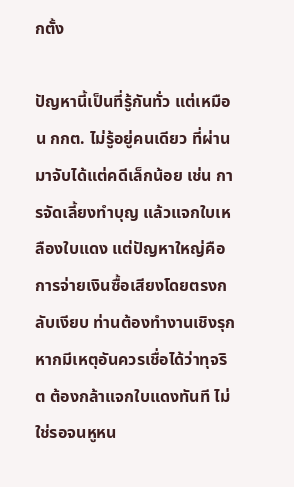กตั้ง

ปัญหานี้เป็นที่รู้กันทั่ว แต่เหมือน กกต. ไม่รู้อยู่คนเดียว ที่ผ่านมาจับได้แต่คดีเล็กน้อย เช่น การจัดเลี้ยงทำบุญ แล้วแจกใบเหลืองใบแดง แต่ปัญหาใหญ่คือการจ่ายเงินซื้อเสียงโดยตรงกลับเงียบ ท่านต้องทำงานเชิงรุก หากมีเหตุอันควรเชื่อได้ว่าทุจริต ต้องกล้าแจกใบแดงทันที ไม่ใช่รอจนหูหน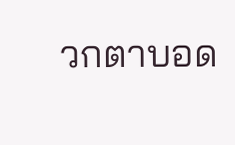วกตาบอด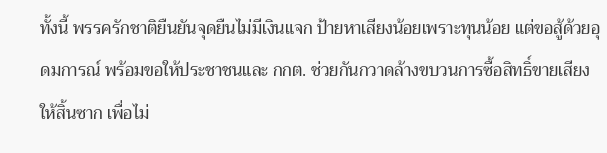ทั้งนี้ พรรครักชาติยืนยันจุดยืนไม่มีเงินแจก ป้ายหาเสียงน้อยเพราะทุนน้อย แต่ขอสู้ด้วยอุดมการณ์ พร้อมขอให้ประชาชนและ กกต. ช่วยกันกวาดล้างขบวนการซื้อสิทธิ์ขายเสียงให้สิ้นซาก เพื่อไม่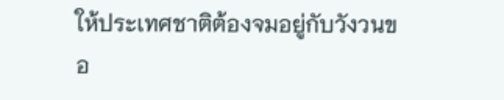ให้ประเทศชาติต้องจมอยู่กับวังวนขอ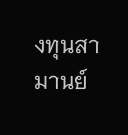งทุนสามานย์